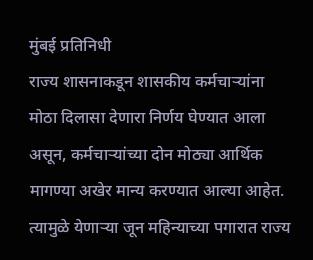मुंबई प्रतिनिधी
राज्य शासनाकडून शासकीय कर्मचाऱ्यांना मोठा दिलासा देणारा निर्णय घेण्यात आला असून, कर्मचाऱ्यांच्या दोन मोठ्या आर्थिक मागण्या अखेर मान्य करण्यात आल्या आहेत. त्यामुळे येणाऱ्या जून महिन्याच्या पगारात राज्य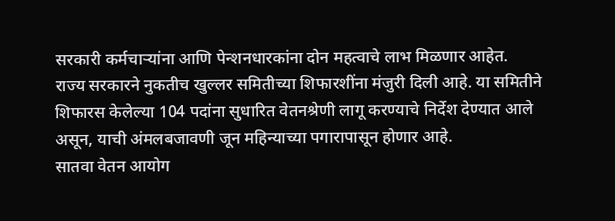सरकारी कर्मचाऱ्यांना आणि पेन्शनधारकांना दोन महत्वाचे लाभ मिळणार आहेत.
राज्य सरकारने नुकतीच खुल्लर समितीच्या शिफारशींना मंजुरी दिली आहे. या समितीने शिफारस केलेल्या 104 पदांना सुधारित वेतनश्रेणी लागू करण्याचे निर्देश देण्यात आले असून, याची अंमलबजावणी जून महिन्याच्या पगारापासून होणार आहे.
सातवा वेतन आयोग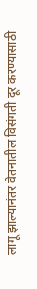लागू झाल्यानंतर वेतनातील विसंगती दूर करण्यासाठी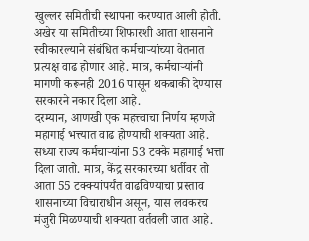खुल्लर समितीची स्थापना करण्यात आली होती. अखेर या समितीच्या शिफारशी आता शासनाने स्वीकारल्याने संबंधित कर्मचाऱ्यांच्या वेतनात प्रत्यक्ष वाढ होणार आहे. मात्र, कर्मचाऱ्यांनी मागणी करूनही 2016 पासून थकबाकी देण्यास सरकारने नकार दिला आहे.
दरम्यान, आणखी एक महत्त्वाचा निर्णय म्हणजे महागाई भत्त्यात वाढ होण्याची शक्यता आहे. सध्या राज्य कर्मचाऱ्यांना 53 टक्के महागाई भत्ता दिला जातो. मात्र, केंद्र सरकारच्या धर्तीवर तो आता 55 टक्क्यांपर्यंत वाढविण्याचा प्रस्ताव शासनाच्या विचाराधीन असून, यास लवकरच मंजुरी मिळण्याची शक्यता वर्तवली जात आहे.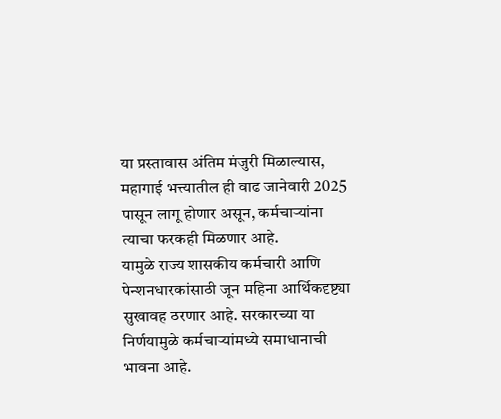या प्रस्तावास अंतिम मंजुरी मिळाल्यास, महागाई भत्त्यातील ही वाढ जानेवारी 2025 पासून लागू होणार असून, कर्मचाऱ्यांना त्याचा फरकही मिळणार आहे.
यामुळे राज्य शासकीय कर्मचारी आणि पेन्शनधारकांसाठी जून महिना आर्थिकदृष्ट्या सुखावह ठरणार आहे. सरकारच्या या निर्णयामुळे कर्मचाऱ्यांमध्ये समाधानाची भावना आहे.